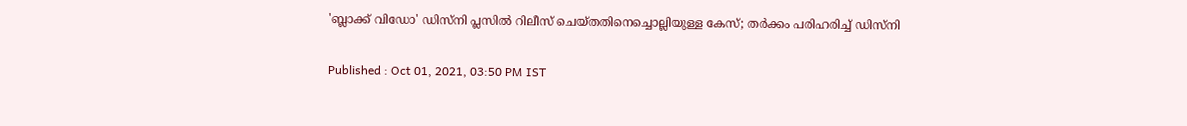'ബ്ലാക്ക് വിഡോ' ഡിസ്‍നി പ്ലസില്‍ റിലീസ് ചെയ്‍തതിനെച്ചൊല്ലിയുള്ള കേസ്; തര്‍ക്കം പരിഹരിച്ച് ഡിസ്‍നി

Published : Oct 01, 2021, 03:50 PM IST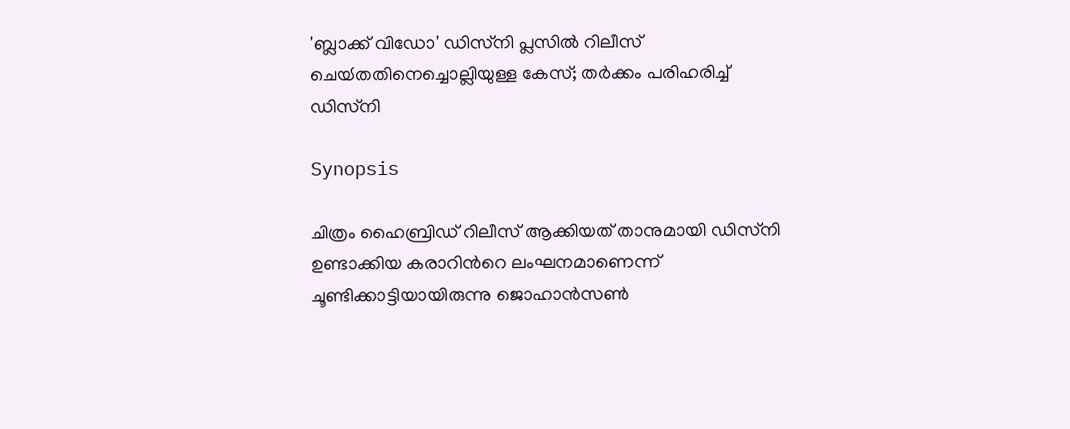'ബ്ലാക്ക് വിഡോ' ഡിസ്‍നി പ്ലസില്‍ റിലീസ് ചെയ്‍തതിനെച്ചൊല്ലിയുള്ള കേസ്; തര്‍ക്കം പരിഹരിച്ച് ഡിസ്‍നി

Synopsis

ചിത്രം ഹൈബ്രിഡ് റിലീസ് ആക്കിയത് താനുമായി ഡിസ്‍നി ഉണ്ടാക്കിയ കരാറിന്‍റെ ലംഘനമാണെന്ന് ചൂണ്ടിക്കാട്ടിയായിരുന്നു ജൊഹാന്‍സണ്‍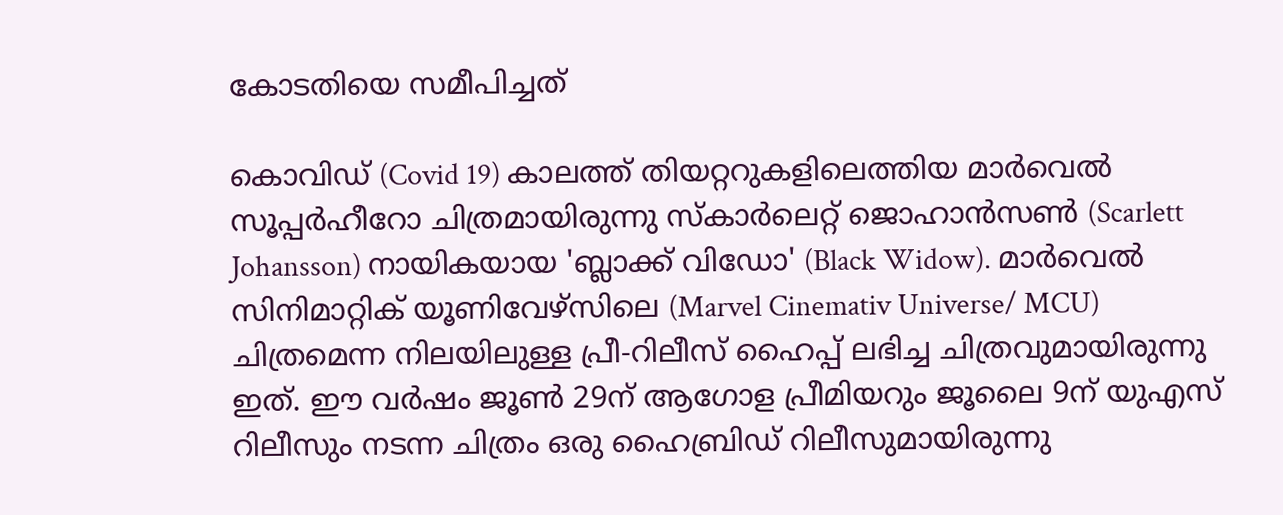കോടതിയെ സമീപിച്ചത്

കൊവിഡ് (Covid 19) കാലത്ത് തിയറ്ററുകളിലെത്തിയ മാര്‍വെല്‍ സൂപ്പര്‍ഹീറോ ചിത്രമായിരുന്നു സ്‍കാര്‍ലെറ്റ് ജൊഹാന്‍സണ്‍ (Scarlett Johansson) നായികയായ 'ബ്ലാക്ക് വിഡോ' (Black Widow). മാര്‍വെല്‍ സിനിമാറ്റിക് യൂണിവേഴ്സിലെ (Marvel Cinemativ Universe/ MCU) ചിത്രമെന്ന നിലയിലുള്ള പ്രീ-റിലീസ് ഹൈപ്പ് ലഭിച്ച ചിത്രവുമായിരുന്നു ഇത്. ഈ വര്‍ഷം ജൂണ്‍ 29ന് ആഗോള പ്രീമിയറും ജൂലൈ 9ന് യുഎസ് റിലീസും നടന്ന ചിത്രം ഒരു ഹൈബ്രിഡ് റിലീസുമായിരുന്നു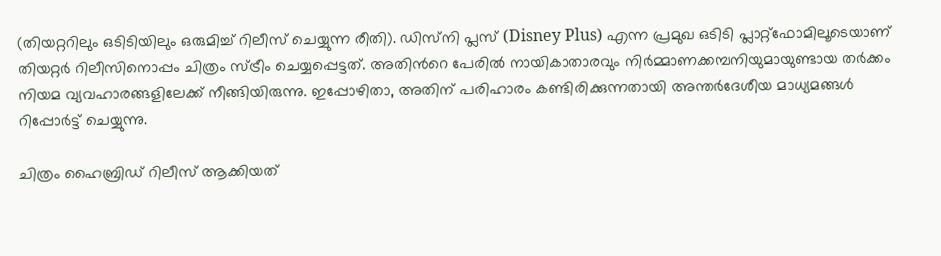(തിയറ്ററിലും ഒടിടിയിലും ഒരുമിച്ച് റിലീസ് ചെയ്യുന്ന രീതി). ഡിസ്‍നി പ്ലസ് (Disney Plus) എന്ന പ്രമുഖ ഒടിടി പ്ലാറ്റ്ഫോമിലൂടെയാണ് തിയറ്റര്‍ റിലീസിനൊപ്പം ചിത്രം സ്ട്രീം ചെയ്യപ്പെട്ടത്. അതിന്‍റെ പേരില്‍ നായികാതാരവും നിര്‍മ്മാണക്കമ്പനിയുമായുണ്ടായ തര്‍ക്കം നിയമ വ്യവഹാരങ്ങളിലേക്ക് നീങ്ങിയിരുന്നു. ഇപ്പോഴിതാ, അതിന് പരിഹാരം കണ്ടിരിക്കുന്നതായി അന്തര്‍ദേശീയ മാധ്യമങ്ങള്‍ റിപ്പോര്‍ട്ട് ചെയ്യുന്നു.

ചിത്രം ഹൈബ്രിഡ് റിലീസ് ആക്കിയത്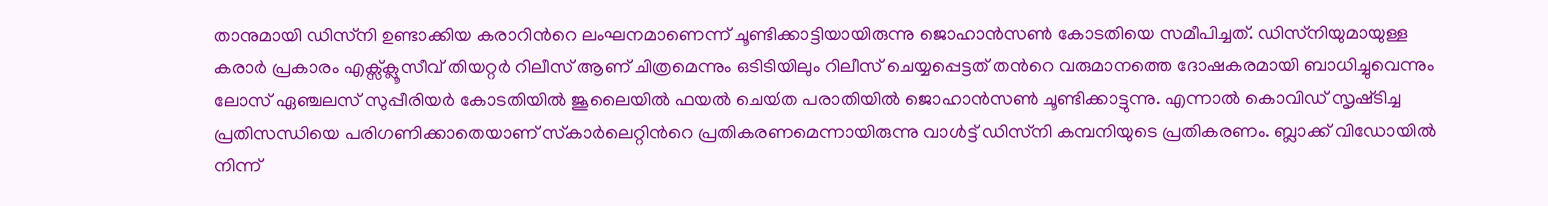താനുമായി ഡിസ്‍നി ഉണ്ടാക്കിയ കരാറിന്‍റെ ലംഘനമാണെന്ന് ചൂണ്ടിക്കാട്ടിയായിരുന്നു ജൊഹാന്‍സണ്‍ കോടതിയെ സമീപിച്ചത്. ഡിസ്‍നിയുമായുള്ള കരാര്‍ പ്രകാരം എക്സ്ക്ലൂസീവ് തിയറ്റര്‍ റിലീസ് ആണ് ചിത്രമെന്നും ഒടിടിയിലും റിലീസ് ചെയ്യപ്പെട്ടത് തന്‍റെ വരുമാനത്തെ ദോഷകരമായി ബാധിച്ചുവെന്നും ലോസ് ഏഞ്ചലസ് സുപ്പീരിയര്‍ കോടതിയില്‍ ജൂലൈയില്‍ ഫയല്‍ ചെയ്‍ത പരാതിയില്‍ ജൊഹാന്‍സണ്‍ ചൂണ്ടിക്കാട്ടുന്നു. എന്നാല്‍ കൊവിഡ് സൃഷ്‍ടിച്ച പ്രതിസന്ധിയെ പരിഗണിക്കാതെയാണ് സ്‍കാര്‍ലെറ്റിന്‍റെ പ്രതികരണമെന്നായിരുന്നു വാള്‍ട്ട് ഡിസ്‍നി കമ്പനിയുടെ പ്രതികരണം. ബ്ലാക്ക് വിഡോയില്‍ നിന്ന്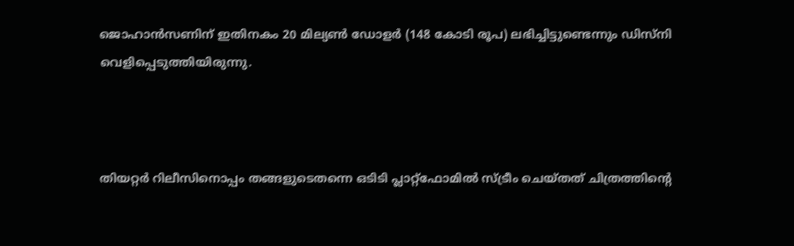ജൊഹാന്‍സണിന് ഇതിനകം 20 മില്യണ്‍ ഡോളര്‍ (148 കോടി രൂപ) ലഭിച്ചിട്ടുണ്ടെന്നും ഡിസ്‍നി വെളിപ്പെടുത്തിയിരുന്നു.



തിയറ്റര്‍ റിലീസിനൊപ്പം തങ്ങളുടെതന്നെ ഒടിടി പ്ലാറ്റ്ഫോമില്‍ സ്ട്രീം ചെയ്‍തത് ചിത്രത്തിന്‍റെ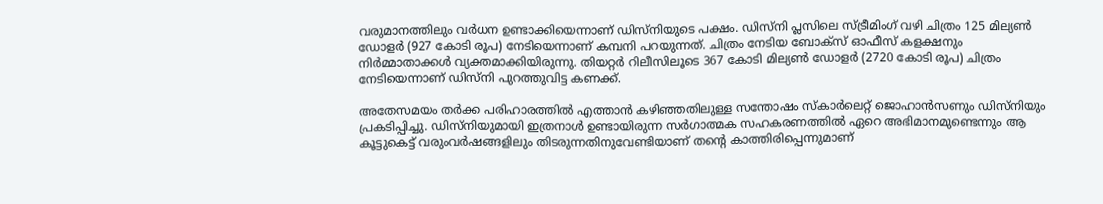വരുമാനത്തിലും വര്‍ധന ഉണ്ടാക്കിയെന്നാണ് ഡിസ്‍നിയുടെ പക്ഷം. ഡിസ്‍നി പ്ലസിലെ സ്ട്രീമിംഗ് വഴി ചിത്രം 125 മില്യണ്‍ ഡോളര്‍ (927 കോടി രൂപ) നേടിയെന്നാണ് കമ്പനി പറയുന്നത്. ചിത്രം നേടിയ ബോക്സ് ഓഫീസ് കളക്ഷനും നിര്‍മ്മാതാക്കള്‍ വ്യക്തമാക്കിയിരുന്നു. തിയറ്റര്‍ റിലീസിലൂടെ 367 കോടി മില്യണ്‍ ഡോളര്‍ (2720 കോടി രൂപ) ചിത്രം നേടിയെന്നാണ് ഡിസ്‍നി പുറത്തുവിട്ട കണക്ക്.

അതേസമയം തര്‍ക്ക പരിഹാരത്തില്‍ എത്താന്‍ കഴിഞ്ഞതിലുള്ള സന്തോഷം സ്‍കാര്‍ലെറ്റ് ജൊഹാന്‍സണും ഡിസ്‍നിയും പ്രകടിപ്പിച്ചു. ഡിസ്‍നിയുമായി ഇത്രനാള്‍ ഉണ്ടായിരുന്ന സര്‍ഗാത്മക സഹകരണത്തില്‍ ഏറെ അഭിമാനമുണ്ടെന്നും ആ കൂട്ടുകെട്ട് വരുംവര്‍ഷങ്ങളിലും തിടരുന്നതിനുവേണ്ടിയാണ് തന്‍റെ കാത്തിരിപ്പെന്നുമാണ്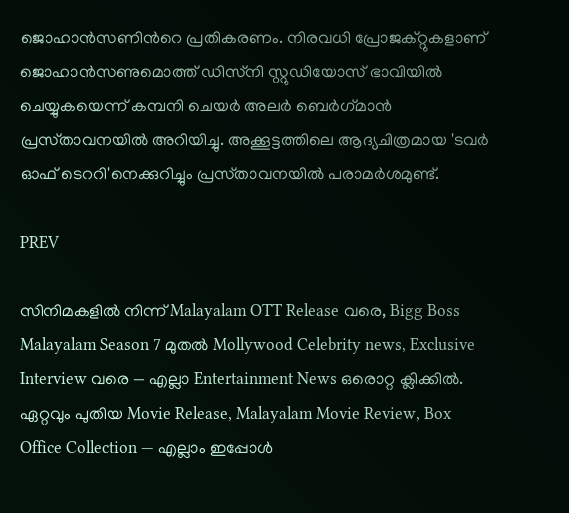ജൊഹാന്‍സണിന്‍റെ പ്രതികരണം. നിരവധി പ്രോജക്റ്റുകളാണ് ജൊഹാന്‍സണുമൊത്ത് ഡിസ്‍നി സ്റ്റുഡിയോസ് ഭാവിയില്‍ ചെയ്യുകയെന്ന് കമ്പനി ചെയര്‍ അലര്‍ ബെര്‍ഗ്‍മാന്‍ പ്രസ്‍താവനയില്‍ അറിയിച്ചു. അക്കൂട്ടത്തിലെ ആദ്യചിത്രമായ 'ടവര്‍ ഓഫ് ടെററി'നെക്കുറിച്ചും പ്രസ്‍താവനയില്‍ പരാമര്‍ശമുണ്ട്.

PREV

സിനിമകളിൽ നിന്ന് Malayalam OTT Release വരെ, Bigg Boss Malayalam Season 7 മുതൽ Mollywood Celebrity news, Exclusive Interview വരെ — എല്ലാ Entertainment News ഒരൊറ്റ ക്ലിക്കിൽ. ഏറ്റവും പുതിയ Movie Release, Malayalam Movie Review, Box Office Collection — എല്ലാം ഇപ്പോൾ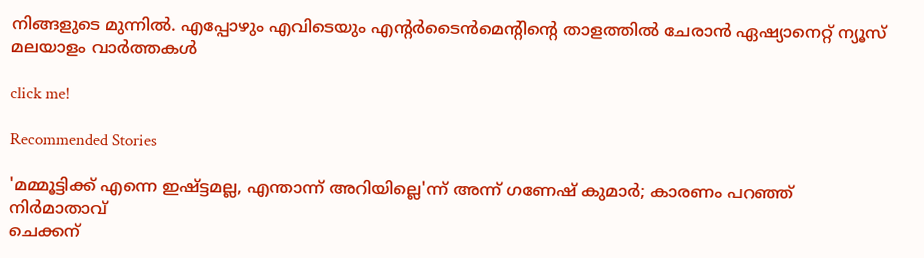നിങ്ങളുടെ മുന്നിൽ. എപ്പോഴും എവിടെയും എന്റർടൈൻമെന്റിന്റെ താളത്തിൽ ചേരാൻ ഏഷ്യാനെറ്റ് ന്യൂസ് മലയാളം വാർത്തകൾ

click me!

Recommended Stories

'മമ്മൂട്ടിക്ക് എന്നെ ഇഷ്ട്ടമല്ല, എന്താന്ന് അറിയില്ലെ'ന്ന് അന്ന് ഗണേഷ് കുമാർ; കാരണം പറഞ്ഞ് നിർമാതാവ്
ചെക്കന്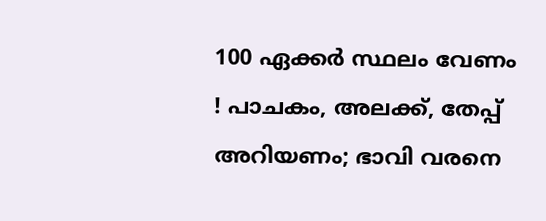100 ഏക്കർ സ്ഥലം വേണം ! പാചകം, അലക്ക്, തേപ്പ് അറിയണം; ഭാവി വരനെ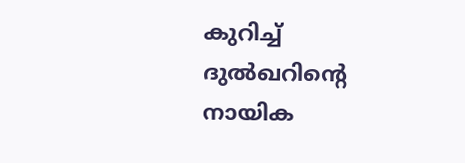കുറിച്ച് ദുൽഖറിന്റെ നായിക